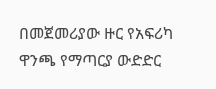በመጀመሪያው ዙር የአፍሪካ ዋንጫ የማጣርያ ውድድር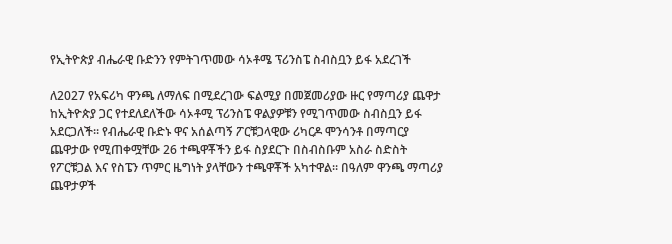የኢትዮጵያ ብሔራዊ ቡድንን የምትገጥመው ሳኦቶሜ ፕሪንስፔ ስብስቧን ይፋ አደረገች

ለ2027 የአፍሪካ ዋንጫ ለማለፍ በሚደረገው ፍልሚያ በመጀመሪያው ዙር የማጣሪያ ጨዋታ ከኢትዮጵያ ጋር የተደለደለችው ሳኦቶሚ ፕሪንስፔ ዋልያዎቹን የሚገጥመው ስብስቧን ይፋ አደርጋለች። የብሔራዊ ቡድኑ ዋና አሰልጣኝ ፖርቹጋላዊው ሪካርዶ ሞንሳንቶ በማጣርያ ጨዋታው የሚጠቀሟቸው 26 ተጫዋቾችን ይፋ ስያደርጉ በስብስቡም አስራ ስድስት የፖርቹጋል እና የስፔን ጥምር ዜግነት ያላቸውን ተጫዋቾች አካተዋል። በዓለም ዋንጫ ማጣሪያ ጨዋታዎች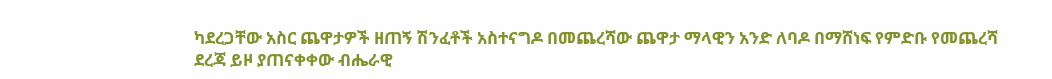ካደረጋቸው አስር ጨዋታዎች ዘጠኝ ሽንፈቶች አስተናግዶ በመጨረሻው ጨዋታ ማላዊን አንድ ለባዶ በማሸነፍ የምድቡ የመጨረሻ ደረጃ ይዞ ያጠናቀቀው ብሔራዊ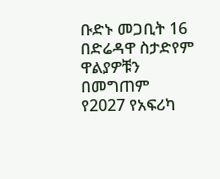ቡድኑ መጋቢት 16 በድሬዳዋ ስታድየም ዋልያዎቹን በመግጠም የ2027 የአፍሪካ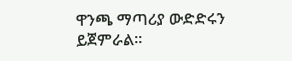ዋንጫ ማጣሪያ ውድድሩን ይጀምራል።